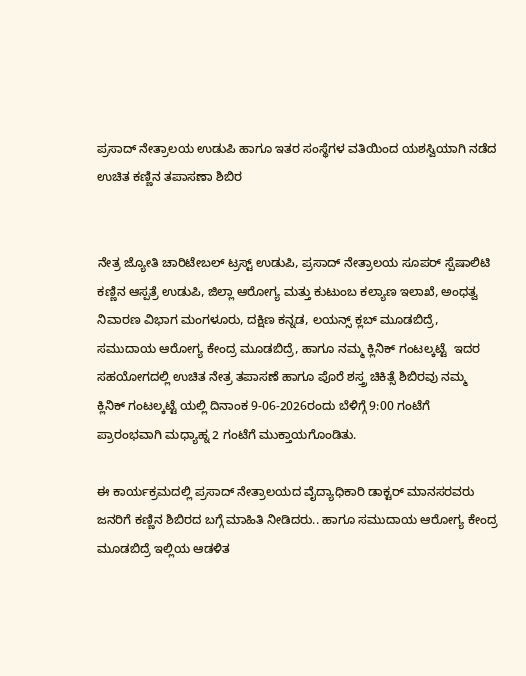ಪ್ರಸಾದ್ ನೇತ್ರಾಲಯ ಉಡುಪಿ ಹಾಗೂ ಇತರ ಸಂಸ್ಥೆಗಳ ವತಿಯಿಂದ ಯಶಸ್ವಿಯಾಗಿ ನಡೆದ ಉಚಿತ ಕಣ್ಣಿನ ತಪಾಸಣಾ ಶಿಬಿರ


ನೇತ್ರ ಜ್ಯೋತಿ ಚಾರಿಟೇಬಲ್ ಟ್ರಸ್ಟ್ ಉಡುಪಿ, ಪ್ರಸಾದ್ ನೇತ್ರಾಲಯ ಸೂಪರ್ ಸ್ಪೆಷಾಲಿಟಿ ಕಣ್ಣಿನ ಆಸ್ಪತ್ರೆ ಉಡುಪಿ, ಜಿಲ್ಲಾ ಆರೋಗ್ಯ ಮತ್ತು ಕುಟುಂಬ ಕಲ್ಯಾಣ ಇಲಾಖೆ, ಅಂಧತ್ವ ನಿವಾರಣ ವಿಭಾಗ ಮಂಗಳೂರು, ದಕ್ಷಿಣ ಕನ್ನಡ, ಲಯನ್ಸ್ ಕ್ಲಬ್ ಮೂಡಬಿದ್ರೆ, ಸಮುದಾಯ ಆರೋಗ್ಯ ಕೇಂದ್ರ ಮೂಡಬಿದ್ರೆ, ಹಾಗೂ ನಮ್ಮ ಕ್ಲಿನಿಕ್ ಗಂಟಲ್ಕಟ್ಟೆ  ಇದರ ಸಹಯೋಗದಲ್ಲಿ ಉಚಿತ ನೇತ್ರ ತಪಾಸಣೆ ಹಾಗೂ ಪೊರೆ ಶಸ್ತ್ರ ಚಿಕಿತ್ಸೆ ಶಿಬಿರವು ನಮ್ಮ ಕ್ಲಿನಿಕ್ ಗಂಟಲ್ಕಟ್ಟೆ ಯಲ್ಲಿ ದಿನಾಂಕ 9-06-2026ರಂದು ಬೆಳಿಗ್ಗೆ 9:00 ಗಂಟೆಗೆ ಪ್ರಾರಂಭವಾಗಿ ಮಧ್ಯಾಹ್ನ 2 ಗಂಟೆಗೆ ಮುಕ್ತಾಯಗೊಂಡಿತು.

ಈ ಕಾರ್ಯಕ್ರಮದಲ್ಲಿ ಪ್ರಸಾದ್ ನೇತ್ರಾಲಯದ ವೈದ್ಯಾಧಿಕಾರಿ ಡಾಕ್ಟರ್ ಮಾನಸರವರು ಜನರಿಗೆ ಕಣ್ಣಿನ ಶಿಬಿರದ ಬಗ್ಗೆ ಮಾಹಿತಿ ನೀಡಿದರು.. ಹಾಗೂ ಸಮುದಾಯ ಆರೋಗ್ಯ ಕೇಂದ್ರ ಮೂಡಬಿದ್ರೆ ಇಲ್ಲಿಯ ಆಡಳಿತ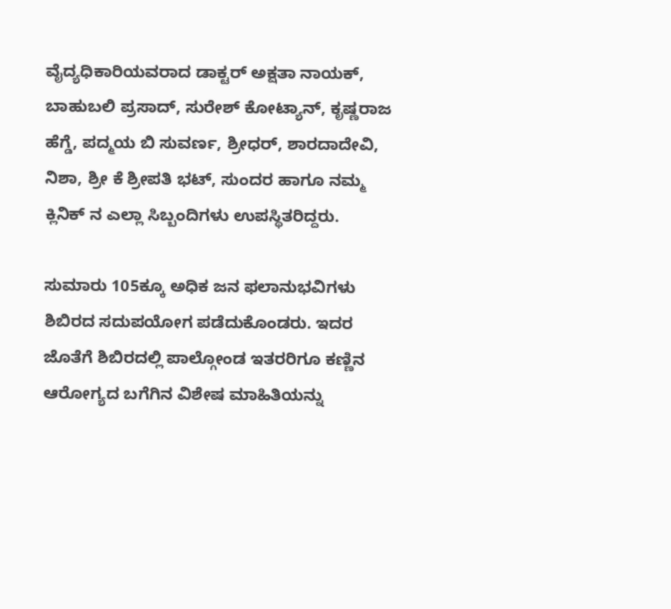ವೈದ್ಯಧಿಕಾರಿಯವರಾದ ಡಾಕ್ಟರ್ ಅಕ್ಷತಾ ನಾಯಕ್, ಬಾಹುಬಲಿ ಪ್ರಸಾದ್, ಸುರೇಶ್ ಕೋಟ್ಯಾನ್, ಕೃಷ್ಣರಾಜ ಹೆಗ್ಡೆ, ಪದ್ಮಯ ಬಿ ಸುವರ್ಣ, ಶ್ರೀಧರ್, ಶಾರದಾದೇವಿ, ನಿಶಾ, ಶ್ರೀ ಕೆ ಶ್ರೀಪತಿ ಭಟ್, ಸುಂದರ ಹಾಗೂ ನಮ್ಮ ಕ್ಲಿನಿಕ್ ನ ಎಲ್ಲಾ ಸಿಬ್ಬಂದಿಗಳು ಉಪಸ್ಥಿತರಿದ್ದರು.

ಸುಮಾರು 105ಕ್ಕೂ ಅಧಿಕ ಜನ ಫಲಾನುಭವಿಗಳು ಶಿಬಿರದ ಸದುಪಯೋಗ ಪಡೆದುಕೊಂಡರು. ಇದರ ಜೊತೆಗೆ ಶಿಬಿರದಲ್ಲಿ ಪಾಲ್ಗೋಂಡ ಇತರರಿಗೂ ಕಣ್ಣಿನ ಆರೋಗ್ಯದ ಬಗೆಗಿನ ವಿಶೇಷ ಮಾಹಿತಿಯನ್ನು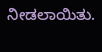ನೀಡಲಾಯಿತು.